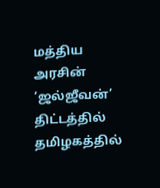மத்திய அரசின் ‘ஜல்ஜீவன்’ திட்டத்தில் தமிழகத்தில்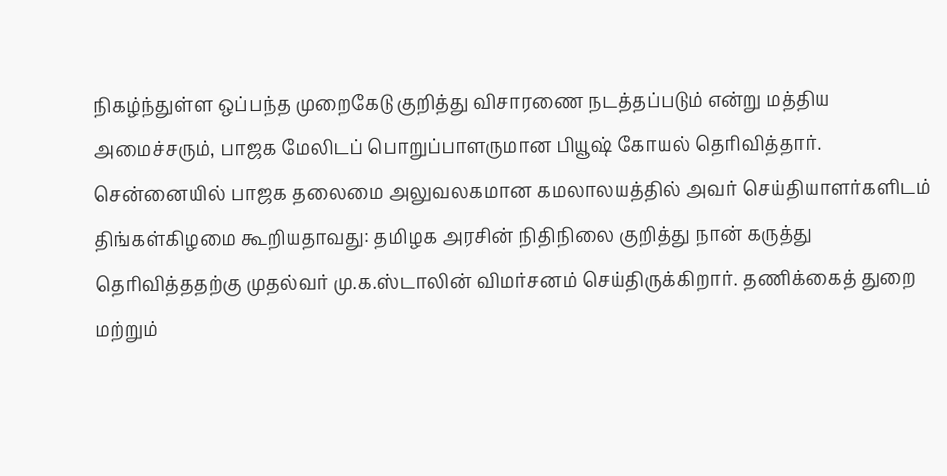நிகழ்ந்துள்ள ஒப்பந்த முறைகேடு குறித்து விசாரணை நடத்தப்படும் என்று மத்திய அமைச்சரும், பாஜக மேலிடப் பொறுப்பாளருமான பியூஷ் கோயல் தெரிவித்தார்.
சென்னையில் பாஜக தலைமை அலுவலகமான கமலாலயத்தில் அவர் செய்தியாளர்களிடம் திங்கள்கிழமை கூறியதாவது: தமிழக அரசின் நிதிநிலை குறித்து நான் கருத்து தெரிவித்ததற்கு முதல்வர் மு.க.ஸ்டாலின் விமர்சனம் செய்திருக்கிறார். தணிக்கைத் துறை மற்றும்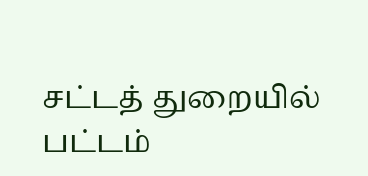சட்டத் துறையில் பட்டம்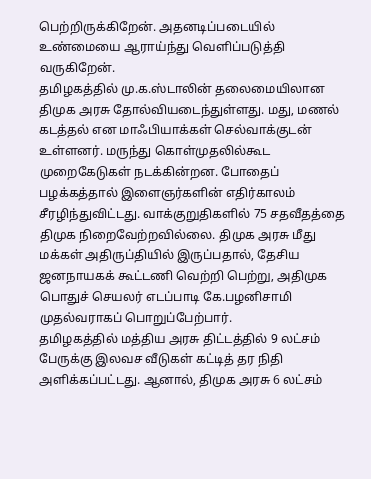பெற்றிருக்கிறேன். அதனடிப்படையில் உண்மையை ஆராய்ந்து வெளிப்படுத்தி வருகிறேன்.
தமிழகத்தில் மு.க.ஸ்டாலின் தலைமையிலான திமுக அரசு தோல்வியடைந்துள்ளது. மது, மணல் கடத்தல் என மாஃபியாக்கள் செல்வாக்குடன் உள்ளனர். மருந்து கொள்முதலில்கூட முறைகேடுகள் நடக்கின்றன. போதைப் பழக்கத்தால் இளைஞர்களின் எதிர்காலம் சீரழிந்துவிட்டது. வாக்குறுதிகளில் 75 சதவீதத்தை திமுக நிறைவேற்றவில்லை. திமுக அரசு மீது மக்கள் அதிருப்தியில் இருப்பதால், தேசிய ஜனநாயகக் கூட்டணி வெற்றி பெற்று, அதிமுக பொதுச் செயலர் எடப்பாடி கே.பழனிசாமி முதல்வராகப் பொறுப்பேற்பார்.
தமிழகத்தில் மத்திய அரசு திட்டத்தில் 9 லட்சம் பேருக்கு இலவச வீடுகள் கட்டித் தர நிதி அளிக்கப்பட்டது. ஆனால், திமுக அரசு 6 லட்சம்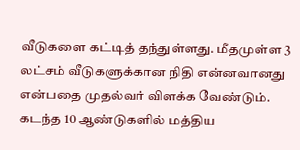வீடுகளை கட்டித் தந்துள்ளது. மீதமுள்ள 3 லட்சம் வீடுகளுக்கான நிதி என்னவானது என்பதை முதல்வர் விளக்க வேண்டும்.
கடந்த 10 ஆண்டுகளில் மத்திய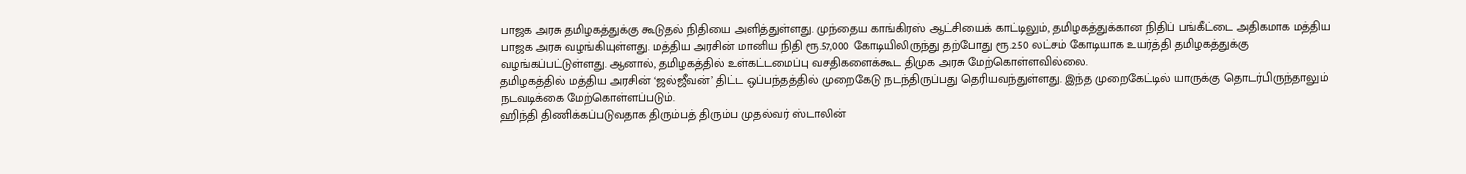பாஜக அரசு தமிழகத்துக்கு கூடுதல் நிதியை அளித்துள்ளது. முந்தைய காங்கிரஸ் ஆட்சியைக் காட்டிலும், தமிழகத்துக்கான நிதிப் பங்கீட்டை அதிகமாக மத்திய பாஜக அரசு வழங்கியுள்ளது. மத்திய அரசின் மானிய நிதி ரூ.57,000 கோடியிலிருந்து தற்போது ரூ.2.50 லட்சம் கோடியாக உயர்த்தி தமிழகத்துக்கு வழங்கப்பட்டுள்ளது. ஆனால், தமிழகத்தில் உள்கட்டமைப்பு வசதிகளைக்கூட திமுக அரசு மேற்கொள்ளவில்லை.
தமிழகத்தில் மத்திய அரசின் ‘ஜல்ஜீவன்’ திட்ட ஒப்பந்தத்தில் முறைகேடு நடந்திருப்பது தெரியவந்துள்ளது. இந்த முறைகேட்டில் யாருக்கு தொடர்பிருந்தாலும் நடவடிக்கை மேற்கொள்ளப்படும்.
ஹிந்தி திணிக்கப்படுவதாக திரும்பத் திரும்ப முதல்வர் ஸ்டாலின்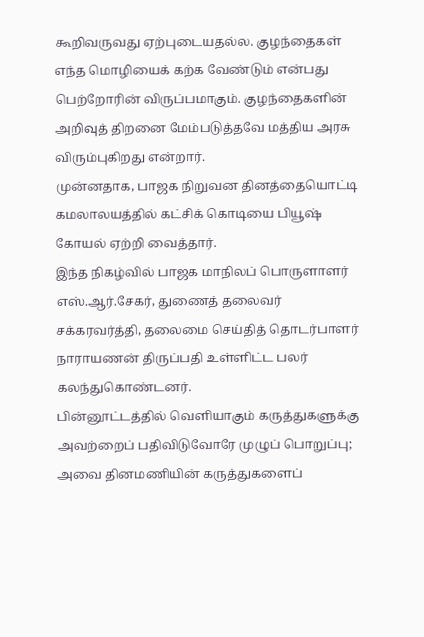கூறிவருவது ஏற்புடையதல்ல. குழந்தைகள் எந்த மொழியைக் கற்க வேண்டும் என்பது பெற்றோரின் விருப்பமாகும். குழந்தைகளின் அறிவுத் திறனை மேம்படுத்தவே மத்திய அரசு விரும்புகிறது என்றார்.
முன்னதாக, பாஜக நிறுவன தினத்தையொட்டி கமலாலயத்தில் கட்சிக் கொடியை பியூஷ் கோயல் ஏற்றி வைத்தார்.
இந்த நிகழ்வில் பாஜக மாநிலப் பொருளாளர் எஸ்.ஆர்.சேகர், துணைத் தலைவர் சக்கரவர்த்தி, தலைமை செய்தித் தொடர்பாளர் நாராயணன் திருப்பதி உள்ளிட்ட பலர் கலந்துகொண்டனர்.
பின்னூட்டத்தில் வெளியாகும் கருத்துகளுக்கு அவற்றைப் பதிவிடுவோரே முழுப் பொறுப்பு; அவை தினமணியின் கருத்துகளைப்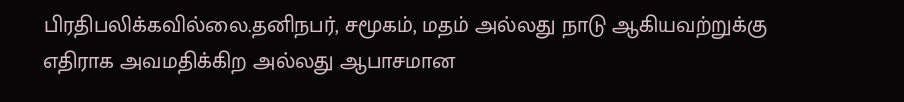பிரதிபலிக்கவில்லை.தனிநபர், சமூகம், மதம் அல்லது நாடு ஆகியவற்றுக்கு எதிராக அவமதிக்கிற அல்லது ஆபாசமான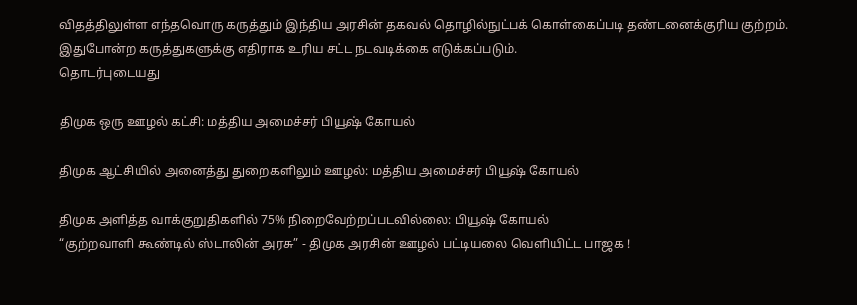விதத்திலுள்ள எந்தவொரு கருத்தும் இந்திய அரசின் தகவல் தொழில்நுட்பக் கொள்கைப்படி தண்டனைக்குரிய குற்றம். இதுபோன்ற கருத்துகளுக்கு எதிராக உரிய சட்ட நடவடிக்கை எடுக்கப்படும்.
தொடர்புடையது

திமுக ஒரு ஊழல் கட்சி: மத்திய அமைச்சர் பியூஷ் கோயல்

திமுக ஆட்சியில் அனைத்து துறைகளிலும் ஊழல்: மத்திய அமைச்சர் பியூஷ் கோயல்

திமுக அளித்த வாக்குறுதிகளில் 75% நிறைவேற்றப்படவில்லை: பியூஷ் கோயல்
“குற்றவாளி கூண்டில் ஸ்டாலின் அரசு” - திமுக அரசின் ஊழல் பட்டியலை வெளியிட்ட பாஜக !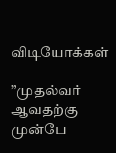விடியோக்கள்

”முதல்வர் ஆவதற்கு முன்பே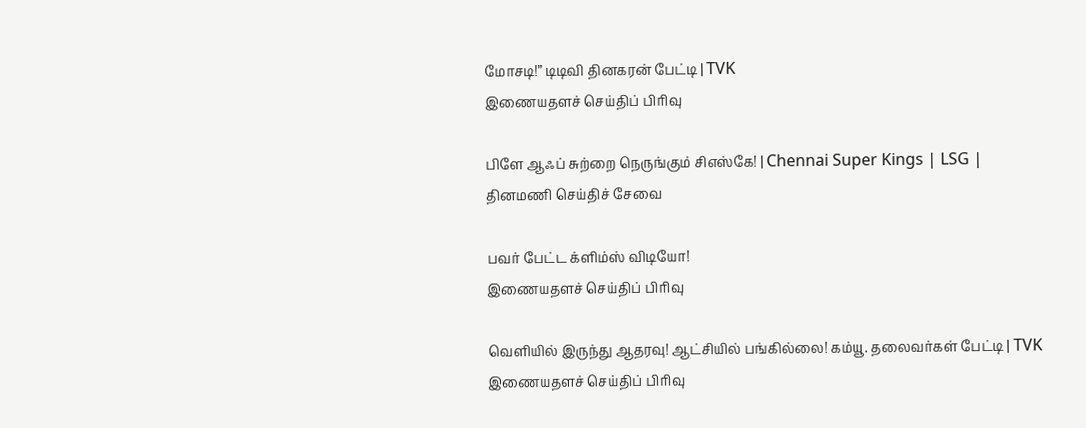மோசடி!” டிடிவி தினகரன் பேட்டி | TVK
இணையதளச் செய்திப் பிரிவு

பிளே ஆஃப் சுற்றை நெருங்கும் சிஎஸ்கே! | Chennai Super Kings | LSG |
தினமணி செய்திச் சேவை

பவர் பேட்ட க்ளிம்ஸ் விடியோ!
இணையதளச் செய்திப் பிரிவு

வெளியில் இருந்து ஆதரவு! ஆட்சியில் பங்கில்லை! கம்யூ. தலைவர்கள் பேட்டி | TVK
இணையதளச் செய்திப் பிரிவு